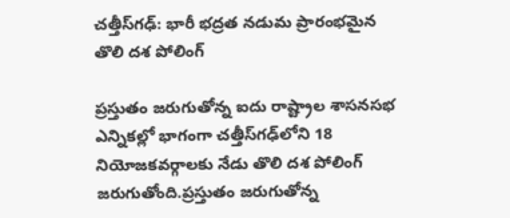చత్తీస్‌గఢ్‌: భారీ భద్రత నడుమ ప్రారంభమైన తొలి దశ పోలింగ్

ప్రస్తుతం జరుగుతోన్న ఐదు రాష్ట్రాల శాసనసభ ఎన్నికల్లో భాగంగా చత్తీస్‌గఢ్‌లోని 18 నియోజకవర్గాలకు నేడు తొలి దశ పోలింగ్ జరుగుతోంది.ప్రస్తుతం జరుగుతోన్న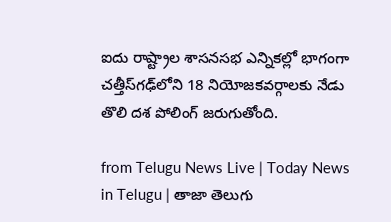ఐదు రాష్ట్రాల శాసనసభ ఎన్నికల్లో భాగంగా చత్తీస్‌గఢ్‌లోని 18 నియోజకవర్గాలకు నేడు తొలి దశ పోలింగ్ జరుగుతోంది.

from Telugu News Live | Today News in Telugu | తాజా తెలుగు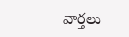వార్తలు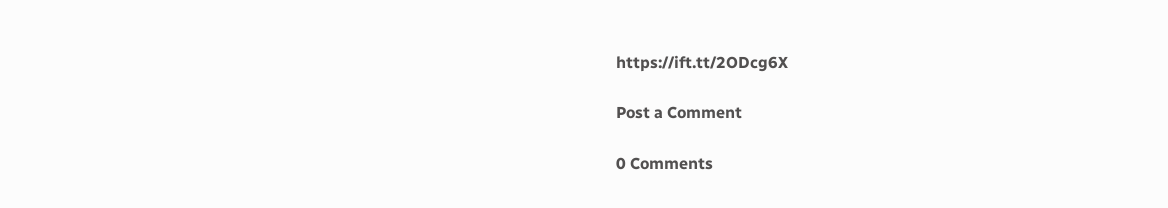https://ift.tt/2ODcg6X

Post a Comment

0 Comments